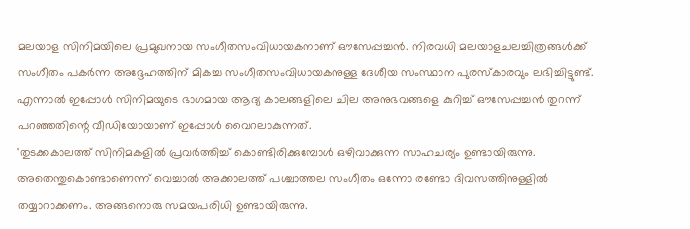മലയാള സിനിമയിലെ പ്രമുഖനായ സംഗീതസംവിധായകനാണ് ഔസേപ്പച്ചൻ. നിരവധി മലയാളചലച്ചിത്രങ്ങൾക്ക് സംഗീതം പകർന്ന അദ്ദേഹത്തിന് മികച്ച സംഗീതസംവിധായകനുള്ള ദേശീയ സംസ്ഥാന പുരസ്കാരവും ലഭിച്ചിട്ടുണ്ട്. എന്നാൽ ഇപ്പോൾ സിനിമയുടെ ഭാഗമായ ആദ്യ കാലങ്ങളിലെ ചില അനുഭവങ്ങളെ കുറിച്ച് ഔസേപ്പച്ചൻ തുറന്ന് പറഞ്ഞതിന്റെ വീഡിയോയാണ് ഇപ്പോൾ വൈറലാകുന്നത്.
'തുടക്കകാലത്ത് സിനിമകളിൽ പ്രവർത്തിച്ച് കൊണ്ടിരിക്കുമ്പോൾ ഒഴിവാക്കുന്ന സാഹചര്യം ഉണ്ടായിരുന്നു. അതെന്തുകൊണ്ടാണെന്ന് വെച്ചാൽ അക്കാലത്ത് പശ്ചാത്തല സംഗീതം ഒന്നോ രണ്ടോ ദിവസത്തിനുള്ളിൽ തയ്യാറാക്കണം. അങ്ങനൊരു സമയപരിധി ഉണ്ടായിരുന്നു.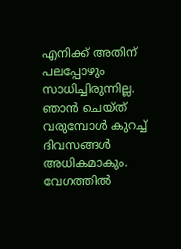എനിക്ക് അതിന് പലപ്പോഴും സാധിച്ചിരുന്നില്ല. ഞാൻ ചെയ്ത് വരുമ്പോൾ കുറച്ച് ദിവസങ്ങൾ അധികമാകും. വേഗത്തിൽ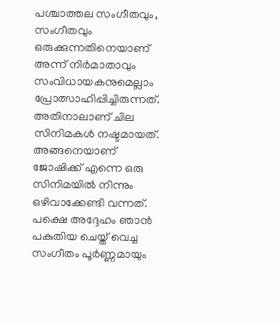പശ്ചാത്തല സംഗീതവും, സംഗീതവും ഒരുക്കുന്നതിനെയാണ് അന്ന് നിർമാതാവും സംവിധായകനുമെല്ലാം പ്രോത്സാഹിപ്പിച്ചിരുന്നത്.
അതിനാലാണ് ചില സിനിമകൾ നഷ്ടമായത്. അങ്ങനെയാണ് ജോഷിക്ക് എന്നെ ഒരു സിനിമയിൽ നിന്നും ഒഴിവാക്കേണ്ടി വന്നത്. പക്ഷെ അദ്ദേഹം ഞാൻ പകുതിയ ചെയ്ത് വെച്ച സംഗീതം പൂർണ്ണമായും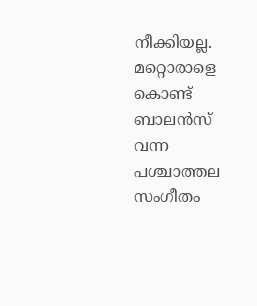നീക്കിയല്ല. മറ്റൊരാളെ കൊണ്ട് ബാലൻസ് വന്ന പശ്ചാത്തല സംഗീതം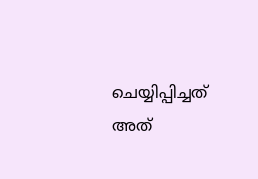ചെയ്യിപ്പിച്ചത് അത്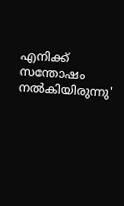എനിക്ക് സന്തോഷം നൽകിയിരുന്നു'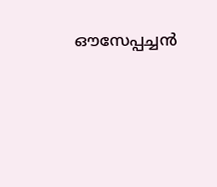ഔസേപ്പച്ചൻ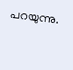പറയുന്നു.